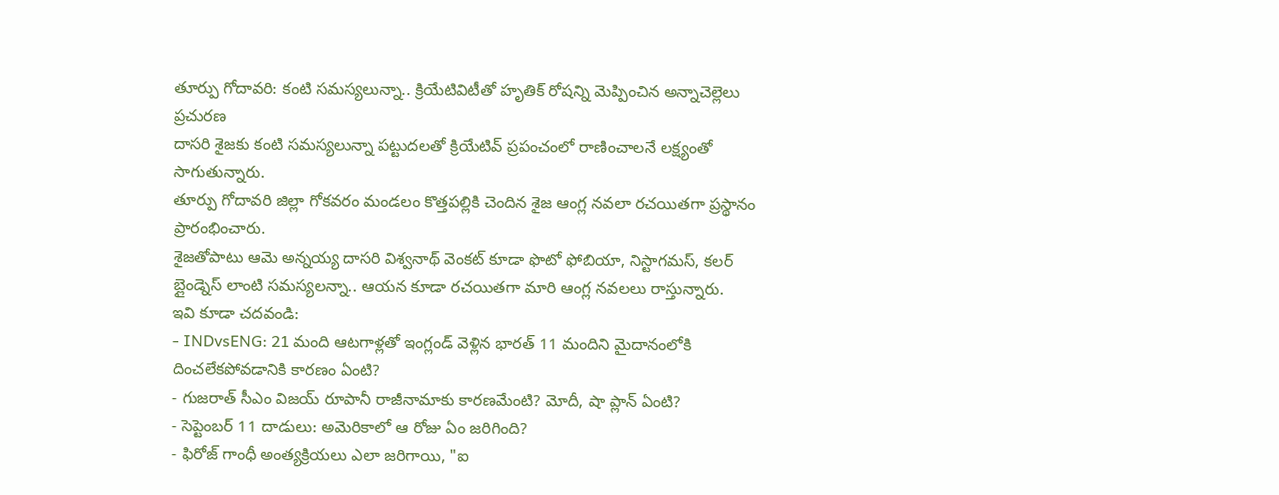తూర్పు గోదావరి: కంటి సమస్యలున్నా.. క్రియేటివిటీతో హృతిక్ రోషన్ని మెప్పించిన అన్నాచెల్లెలు
ప్రచురణ
దాసరి శైజకు కంటి సమస్యలున్నా పట్టుదలతో క్రియేటివ్ ప్రపంచంలో రాణించాలనే లక్ష్యంతో సాగుతున్నారు.
తూర్పు గోదావరి జిల్లా గోకవరం మండలం కొత్తపల్లికి చెందిన శైజ ఆంగ్ల నవలా రచయితగా ప్రస్థానం ప్రారంభించారు.
శైజతోపాటు ఆమె అన్నయ్య దాసరి విశ్వనాథ్ వెంకట్ కూడా ఫొటో ఫోబియా, నిస్టాగమస్, కలర్ బ్లైండ్నెస్ లాంటి సమస్యలన్నా.. ఆయన కూడా రచయితగా మారి ఆంగ్ల నవలలు రాస్తున్నారు.
ఇవి కూడా చదవండి:
- INDvsENG: 21 మంది ఆటగాళ్లతో ఇంగ్లండ్ వెళ్లిన భారత్ 11 మందిని మైదానంలోకి దించలేకపోవడానికి కారణం ఏంటి?
- గుజరాత్ సీఎం విజయ్ రూపానీ రాజీనామాకు కారణమేంటి? మోదీ, షా ప్లాన్ ఏంటి?
- సెప్టెంబర్ 11 దాడులు: అమెరికాలో ఆ రోజు ఏం జరిగింది?
- ఫిరోజ్ గాంధీ అంత్యక్రియలు ఎలా జరిగాయి, "ఐ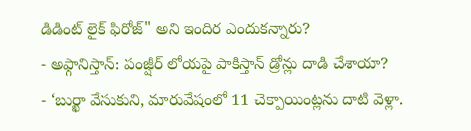డిడింట్ లైక్ ఫిరోజ్" అని ఇందిర ఎందుకన్నారు?
- అఫ్గానిస్తాన్: పంజ్షీర్ లోయపై పాకిస్తాన్ డ్రోన్లు దాడి చేశాయా?
- ‘బుర్ఖా వేసుకుని, మారువేషంలో 11 చెక్పాయింట్లను దాటి వెళ్లా.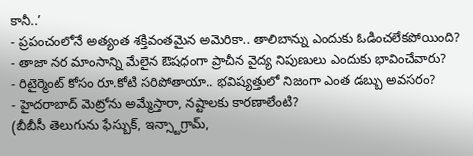కానీ..’
- ప్రపంచంలోనే అత్యంత శక్తివంతమైన అమెరికా.. తాలిబాన్ను ఎందుకు ఓడించలేకపోయింది?
- తాజా నర మాంసాన్ని మేలైన ఔషధంగా ప్రాచీన వైద్య నిపుణులు ఎందుకు భావించేవారు?
- రిటైర్మెంట్ కోసం రూ.కోటి సరిపోతాయా.. భవిష్యత్తులో నిజంగా ఎంత డబ్బు అవసరం?
- హైదరాబాద్ మెట్రోను అమ్మేస్తారా, నష్టాలకు కారణాలేంటి?
(బీబీసీ తెలుగును ఫేస్బుక్, ఇన్స్టాగ్రామ్,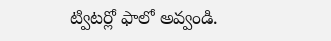ట్విటర్లో ఫాలో అవ్వండి.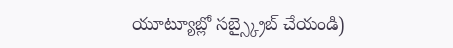యూట్యూబ్లో సబ్స్క్రైబ్ చేయండి)